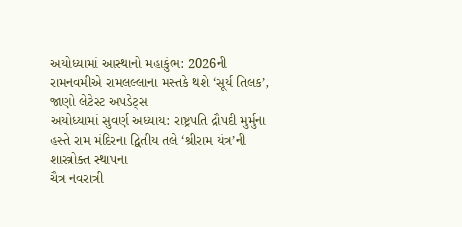અયોધ્યામાં આસ્થાનો મહાકુંભ: 2026ની રામનવમીએ રામલલ્લાના મસ્તકે થશે ‘સૂર્ય તિલક’, જાણો લેટેસ્ટ અપડેટ્સ
અયોધ્યામાં સુવર્ણ અધ્યાય: રાષ્ટ્રપતિ દ્રૌપદી મુર્મુના હસ્તે રામ મંદિરના દ્વિતીય તલે ‘શ્રીરામ યંત્ર’ની શાસ્ત્રોક્ત સ્થાપના
ચૈત્ર નવરાત્રી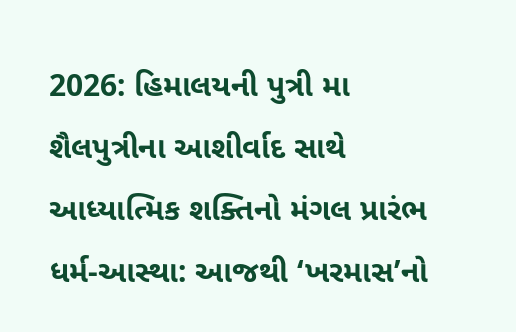2026: હિમાલયની પુત્રી મા શૈલપુત્રીના આશીર્વાદ સાથે આધ્યાત્મિક શક્તિનો મંગલ પ્રારંભ
ધર્મ-આસ્થા: આજથી ‘ખરમાસ’નો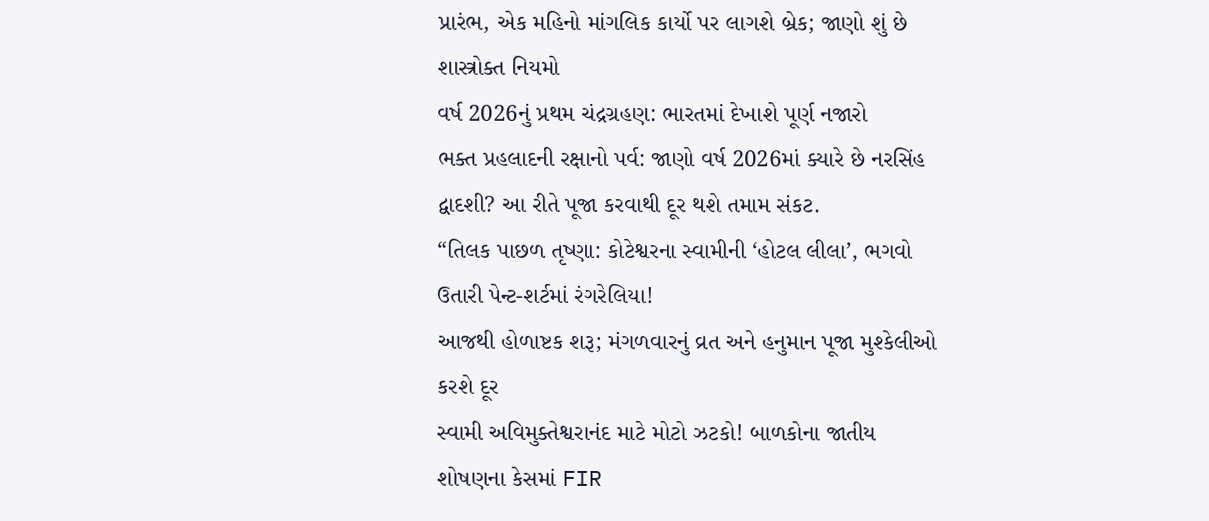પ્રારંભ, એક મહિનો માંગલિક કાર્યો પર લાગશે બ્રેક; જાણો શું છે શાસ્ત્રોક્ત નિયમો
વર્ષ 2026નું પ્રથમ ચંદ્રગ્રહણ: ભારતમાં દેખાશે પૂર્ણ નજારો
ભક્ત પ્રહલાદની રક્ષાનો પર્વ: જાણો વર્ષ 2026માં ક્યારે છે નરસિંહ દ્વાદશી? આ રીતે પૂજા કરવાથી દૂર થશે તમામ સંકટ.
“તિલક પાછળ તૃષ્ણા: કોટેશ્વરના સ્વામીની ‘હોટલ લીલા’, ભગવો ઉતારી પેન્ટ-શર્ટમાં રંગરેલિયા!
આજથી હોળાષ્ટક શરૂ; મંગળવારનું વ્રત અને હનુમાન પૂજા મુશ્કેલીઓ કરશે દૂર
સ્વામી અવિમુક્તેશ્વરાનંદ માટે મોટો ઝટકો! બાળકોના જાતીય શોષણના કેસમાં FIR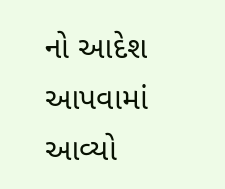નો આદેશ આપવામાં આવ્યો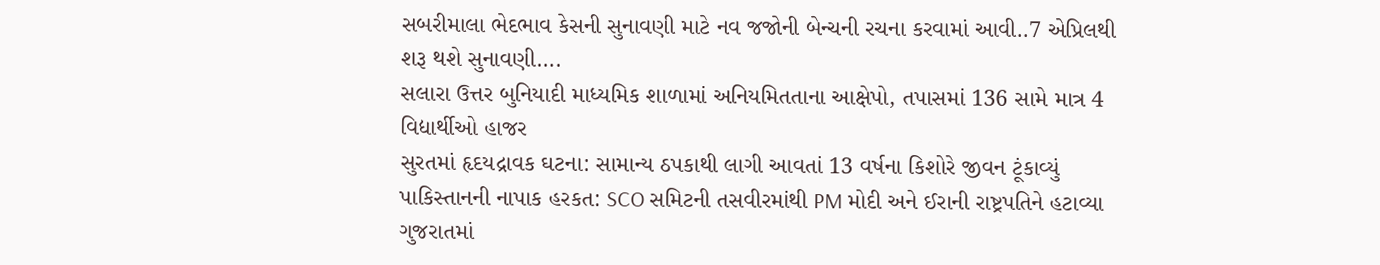સબરીમાલા ભેદભાવ કેસની સુનાવણી માટે નવ જજોની બેન્ચની રચના કરવામાં આવી..7 એપ્રિલથી શરૂ થશે સુનાવણી….
સલારા ઉત્તર બુનિયાદી માધ્યમિક શાળામાં અનિયમિતતાના આક્ષેપો, તપાસમાં 136 સામે માત્ર 4 વિદ્યાર્થીઓ હાજર
સુરતમાં હૃદયદ્રાવક ઘટના: સામાન્ય ઠપકાથી લાગી આવતાં 13 વર્ષના કિશોરે જીવન ટૂંકાવ્યું
પાકિસ્તાનની નાપાક હરકત: SCO સમિટની તસવીરમાંથી PM મોદી અને ઈરાની રાષ્ટ્રપતિને હટાવ્યા
ગુજરાતમાં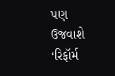પણ ઉજવાશે ‘રિફૉર્મ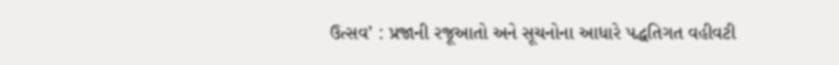ઉત્સવ’ : પ્રજાની રજૂઆતો અને સૂચનોના આધારે પદ્ધતિગત વહીવટી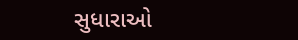સુધારાઓ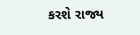કરશે રાજ્ય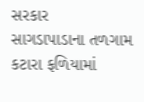સરકાર
સાગડાપાડાના તળગામ કટારા ફળિયામાં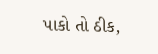પાકો તો ઠીક,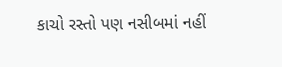કાચો રસ્તો પણ નસીબમાં નહીં